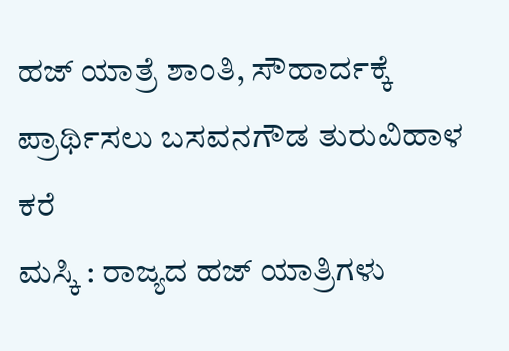ಹಜ್ ಯಾತ್ರೆ ಶಾಂತಿ, ಸೌಹಾರ್ದಕ್ಕೆ ಪ್ರಾರ್ಥಿಸಲು ಬಸವನಗೌಡ ತುರುವಿಹಾಳ ಕರೆ
ಮಸ್ಕಿ : ರಾಜ್ಯದ ಹಜ್ ಯಾತ್ರಿಗಳು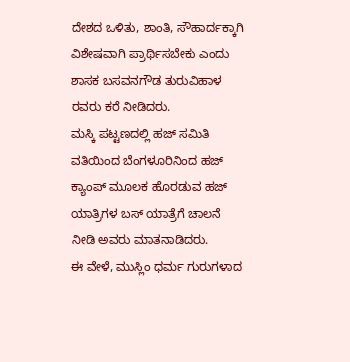ದೇಶದ ಒಳಿತು, ಶಾಂತಿ, ಸೌಹಾರ್ದಕ್ಕಾಗಿ ವಿಶೇಷವಾಗಿ ಪ್ರಾರ್ಥಿಸಬೇಕು ಎಂದು ಶಾಸಕ ಬಸವನಗೌಡ ತುರುವಿಹಾಳ ರವರು ಕರೆ ನೀಡಿದರು.
ಮಸ್ಕಿ ಪಟ್ಟಣದಲ್ಲಿ ಹಜ್ ಸಮಿತಿ ವತಿಯಿಂದ ಬೆಂಗಳೂರಿನಿಂದ ಹಜ್ ಕ್ಯಾಂಪ್ ಮೂಲಕ ಹೊರಡುವ ಹಜ್ ಯಾತ್ರಿಗಳ ಬಸ್ ಯಾತ್ರೆಗೆ ಚಾಲನೆ ನೀಡಿ ಅವರು ಮಾತನಾಡಿದರು.
ಈ ವೇಳೆ, ಮುಸ್ಲಿಂ ಧರ್ಮ ಗುರುಗಳಾದ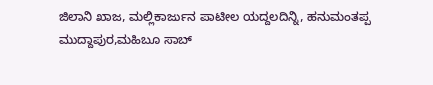ಜಿಲಾನಿ ಖಾಜ, ಮಲ್ಲಿಕಾರ್ಜುನ ಪಾಟೀಲ ಯದ್ದಲದಿನ್ನಿ, ಹನುಮಂತಪ್ಪ ಮುದ್ದಾಪುರ,ಮಹಿಬೂ ಸಾಬ್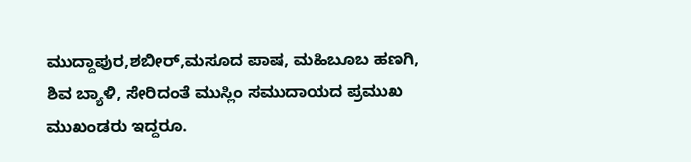ಮುದ್ದಾಪುರ,ಶಬೀರ್,ಮಸೂದ ಪಾಷ, ಮಹಿಬೂಬ ಹಣಗಿ, ಶಿವ ಬ್ಯಾಳಿ, ಸೇರಿದಂತೆ ಮುಸ್ಲಿಂ ಸಮುದಾಯದ ಪ್ರಮುಖ ಮುಖಂಡರು ಇದ್ದರೂ.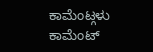ಕಾಮೆಂಟ್ಗಳು
ಕಾಮೆಂಟ್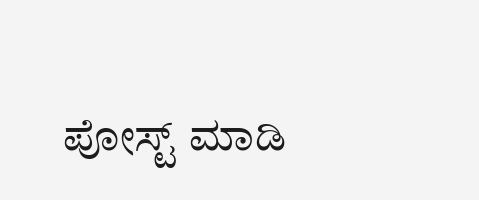ಪೋಸ್ಟ್ ಮಾಡಿ